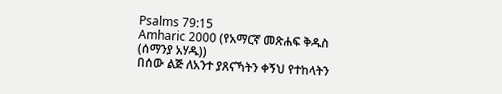Psalms 79:15
Amharic 2000 (የአማርኛ መጽሐፍ ቅዱስ (ሰማንያ አሃዱ))
በሰው ልጅ ለአንተ ያጸናኻትን ቀኝህ የተከላትን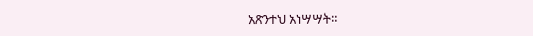አጽንተህ አነሣሣት።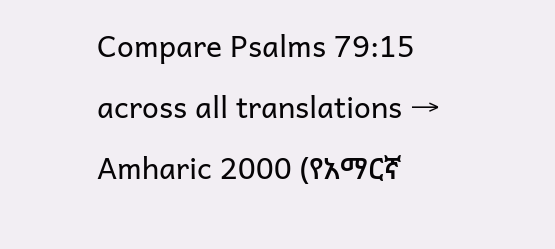Compare Psalms 79:15 across all translations →
Amharic 2000 (የአማርኛ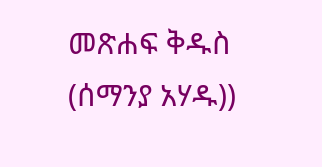መጽሐፍ ቅዱስ (ሰማንያ አሃዱ))